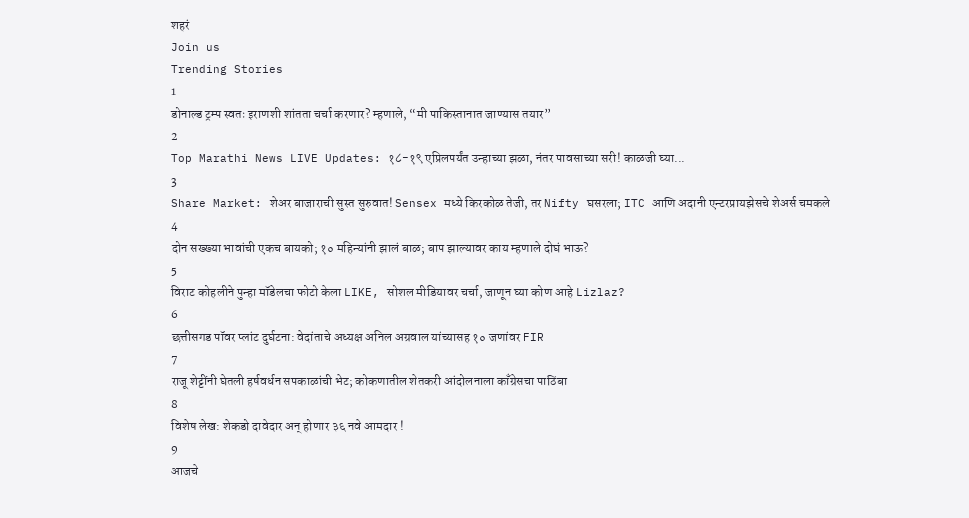शहरं
Join us
Trending Stories
1
डोनाल्ड ट्रम्प स्वतः इराणशी शांतता चर्चा करणार? म्हणाले, “मी पाकिस्तानात जाण्यास तयार”
2
Top Marathi News LIVE Updates: १८-१९ एप्रिलपर्यंत उन्हाच्या झळा, नंतर पावसाच्या सरी! काळजी घ्या...
3
Share Market: शेअर बाजाराची सुस्त सुरुवात! Sensex मध्ये किरकोळ तेजी, तर Nifty घसरला; ITC आणि अदानी एन्टरप्रायझेसचे शेअर्स चमकले
4
दोन सख्ख्या भावांची एकच बायको; १० महिन्यांनी झालं बाळ; बाप झाल्यावर काय म्हणाले दोघं भाऊ?
5
विराट कोहलीने पुन्हा मॉडेलचा फोटो केला LIKE, सोशल मीडियावर चर्चा, जाणून घ्या कोण आहे Lizlaz?
6
छत्तीसगड पॉवर प्लांट दुर्घटना: वेदांताचे अध्यक्ष अनिल अग्रवाल यांच्यासह १० जणांवर FIR
7
राजू शेट्टींनी घेतली हर्षवर्धन सपकाळांची भेट; कोकणातील शेतकरी आंदोलनाला काँग्रेसचा पाठिंबा
8
विशेष लेख: शेकडो दावेदार अन् होणार ३६ नवे आमदार !
9
आजचे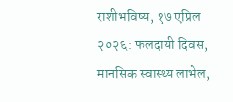राशीभविष्य, १७ एप्रिल २०२६: फलदायी दिवस, मानसिक स्वास्थ्य लाभेल,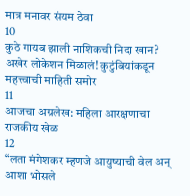मात्र मनावर संयम ठेवा
10
कुठे गायब झाली नाशिकची निदा खान? अखेर लोकेशन मिळालं! कुटुंबियांकडून महत्त्वाची माहिती समोर
11
आजचा अग्रलेख: महिला आरक्षणाचा राजकीय खेळ
12
“लता मंगेशकर म्हणजे आयुष्याची वेल अन् आशा भोसले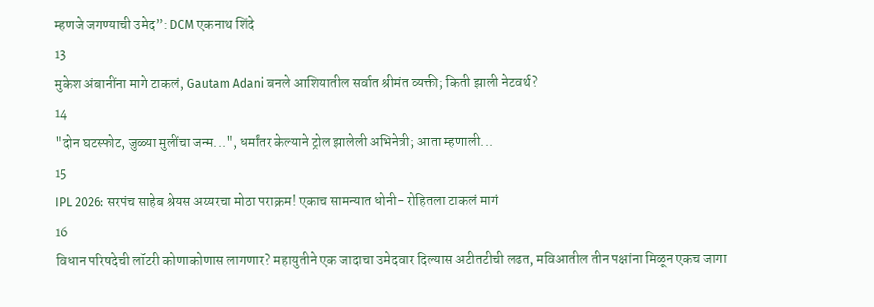म्हणजे जगण्याची उमेद”: DCM एकनाथ शिंदे
13
मुकेश अंबानींना मागे टाकलं, Gautam Adani बनले आशियातील सर्वात श्रीमंत व्यक्ती; किती झाली नेटवर्थ?
14
"दोन घटस्फोट, जुळ्या मुलींचा जन्म...", धर्मांतर केल्याने ट्रोल झालेली अभिनेत्री; आता म्हणाली...
15
IPL 2026: सरपंच साहेब श्रेयस अय्यरचा मोठा पराक्रम! एकाच सामन्यात धोनी- रोहितला टाकलं मागं
16
विधान परिषदेची लॉटरी कोणाकोणास लागणार? महायुतीने एक जादाचा उमेदवार दिल्यास अटीतटीची लढत, मविआतील तीन पक्षांना मिळून एकच जागा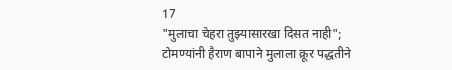17
"मुलाचा चेहरा तुझ्यासारखा दिसत नाही"; टोमण्यांनी हैराण बापाने मुलाला क्रूर पद्धतीने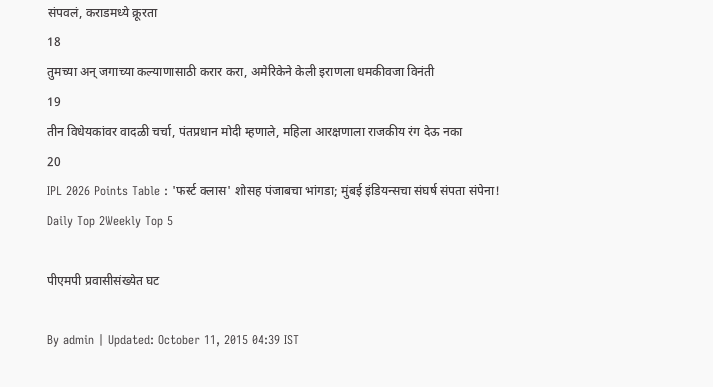संपवलं, कराडमध्ये क्रूरता
18
तुमच्या अन् जगाच्या कल्याणासाठी करार करा, अमेरिकेने केली इराणला धमकीवजा विनंती
19
तीन विधेयकांवर वादळी चर्चा, पंतप्रधान मोदी म्हणाले, महिला आरक्षणाला राजकीय रंग देऊ नका
20
IPL 2026 Points Table : 'फर्स्ट क्लास' शोसह पंजाबचा भांगडा; मुंबई इंडियन्सचा संघर्ष संपता संपेना!
Daily Top 2Weekly Top 5

पीएमपी प्रवासीसंख्येत घट

By admin | Updated: October 11, 2015 04:39 IST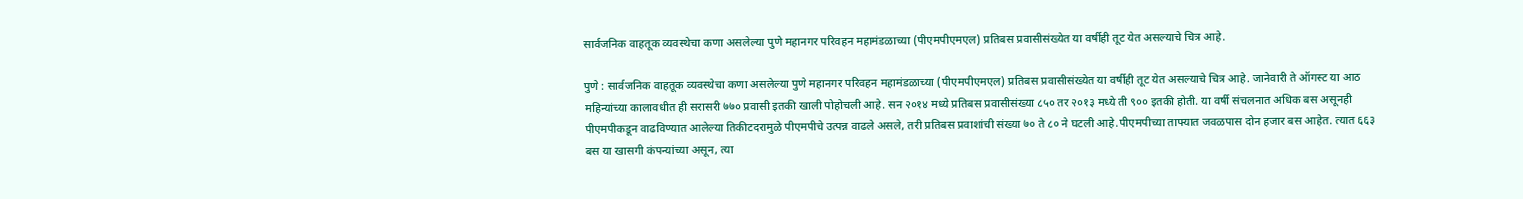सार्वजनिक वाहतूक व्यवस्थेचा कणा असलेल्या पुणे महानगर परिवहन महामंडळाच्या (पीएमपीएमएल) प्रतिबस प्रवासीसंख्येत या वर्षीही तूट येत असल्याचे चित्र आहे.

पुणे : सार्वजनिक वाहतूक व्यवस्थेचा कणा असलेल्या पुणे महानगर परिवहन महामंडळाच्या (पीएमपीएमएल) प्रतिबस प्रवासीसंख्येत या वर्षीही तूट येत असल्याचे चित्र आहे. जानेवारी ते ऑगस्ट या आठ महिन्यांच्या कालावधीत ही सरासरी ७७० प्रवासी इतकी खाली पोहोचली आहे. सन २०१४ मध्ये प्रतिबस प्रवासीसंख्या ८५० तर २०१३ मध्ये ती ९०० इतकी होती. या वर्षी संचलनात अधिक बस असूनही पीएमपीकडून वाढविण्यात आलेल्या तिकीटदरामुळे पीएमपीचे उत्पन्न वाढले असले, तरी प्रतिबस प्रवाशांची संख्या ७० ते ८० ने घटली आहे.पीएमपीच्या ताफ्यात जवळपास दोन हजार बस आहेत. त्यात ६६३ बस या खासगी कंपन्यांच्या असून, त्या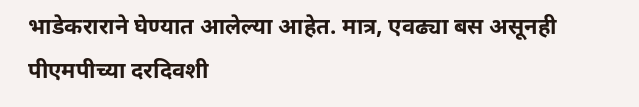भाडेकराराने घेण्यात आलेल्या आहेत. मात्र, एवढ्या बस असूनही पीएमपीच्या दरदिवशी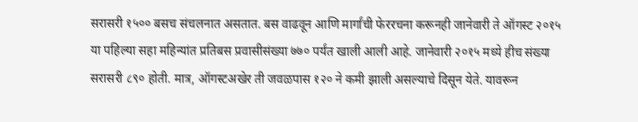सरासरी १५०० बसच संचलनात असतात. बस वाढवून आणि मार्गांची फेररचना करूनही जानेवारी ते ऑगस्ट २०१५ या पहिल्या सहा महिन्यांत प्रतिबस प्रवासीसंख्या ७७० पर्यंत खाली आली आहे. जानेवारी २०१५ मध्ये हीच संख्या सरासरी ८९० होती. मात्र, ऑगस्टअखेर ती जवळपास १२० ने कमी झाली असल्याचे दिसून येते. यावरून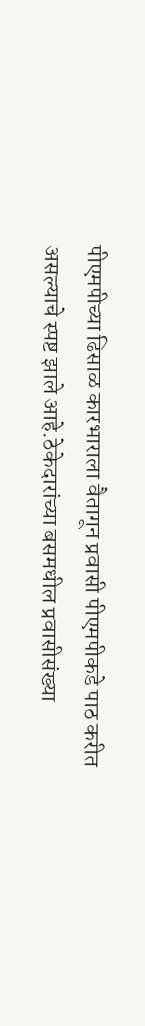पीएमपीच्या ढिसाळ कारभाराला वैतागून प्रवासी पीएमपीकडे पाठ करीत असल्याचे स्पष्ट झाले आहे.ठेकेदारांच्या बसमधील प्रवासीसंख्या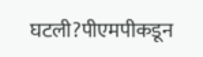घटली?पीएमपीकडून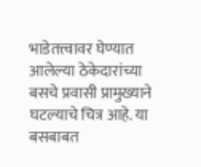भाडेतत्त्वावर घेण्यात आलेल्या ठेकेदारांच्या बसचे प्रवासी प्रामुख्याने घटल्याचे चित्र आहे. या बसबाबत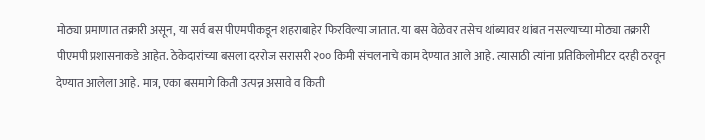मोठ्या प्रमाणात तक्रारी असून, या सर्व बस पीएमपीकडून शहराबाहेर फिरविल्या जातात. या बस वेळेवर तसेच थांब्यावर थांबत नसल्याच्या मोठ्या तक्रारी पीएमपी प्रशासनाकडे आहेत. ठेकेदारांच्या बसला दररोज सरासरी २०० किमी संचलनाचे काम देण्यात आले आहे. त्यासाठी त्यांना प्रतिकिलोमीटर दरही ठरवून देण्यात आलेला आहे. मात्र, एका बसमागे किती उत्पन्न असावे व किती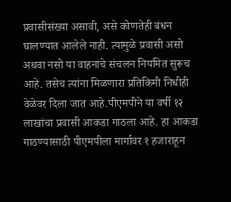प्रवासीसंख्या असावी, असे कोणतेही बंधन घालण्यात आलेले नाही. त्यामुळे प्रवासी असो अथवा नसो या वाहनांचे संचलन नियमित सुरूच आहे. तसेच त्यांना मिळणारा प्रतिकिमी निधीही वेळेवर दिला जात आहे.पीएमपीने या वर्षी १२ लाखांचा प्रवासी आकडा गाठला आहे. हा आकडा गाठण्यासाठी पीएमपीला मार्गावर १ हजाराहून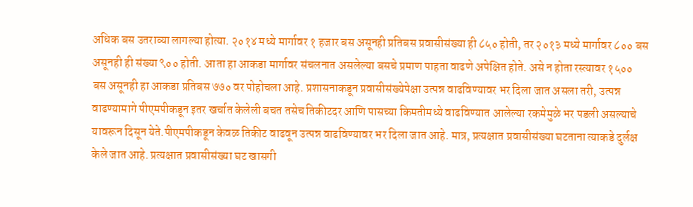अधिक बस उतराव्या लागल्या होत्या. २०१४ मध्ये मार्गावर १ हजार बस असूनही प्रतिबस प्रवासीसंख्या ही ८५० होती, तर २०१३ मध्ये मार्गावर ८०० बस असूनही ही संख्या ९०० होती. आता हा आकडा मार्गावर संचलनात असलेल्या बसचे प्रमाण पाहता वाढणे अपेक्षित होते. असे न होता रस्त्यावर १५०० बस असूनही हा आकडा प्रतिबस ७७० वर पोहोचला आहे. प्रशासनाकडून प्रवासीसंख्येपेक्षा उत्पन्न वाढविण्यावर भर दिला जात असला तरी, उत्पन्न वाढण्यामागे पीएमपीकडून इतर खर्चात केलेली बचत तसेच तिकीटदर आणि पासच्या किमतीमध्ये वाढविण्यात आलेल्या रकमेमुळे भर पडली असल्याचे यावरून दिसून येते.पीएमपीकडून केवळ तिकीट वाढवून उत्पन्न वाढविण्यावर भर दिला जात आहे. मात्र, प्रत्यक्षात प्रवासीसंख्या घटताना त्याकडे दुर्लक्ष केले जात आहे. प्रत्यक्षात प्रवासीसंख्या घट खासगी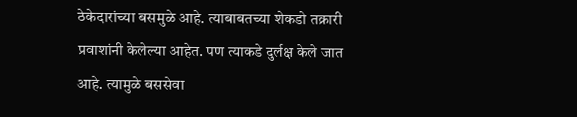ठेकेदारांच्या बसमुळे आहे. त्याबाबतच्या शेकडो तक्रारी प्रवाशांनी केलेल्या आहेत. पण त्याकडे दुर्लक्ष केले जात आहे. त्यामुळे बससेवा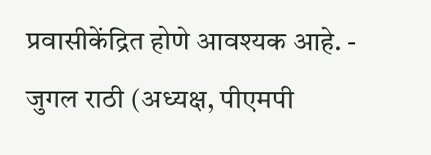प्रवासीकेंद्रित होणे आवश्यक आहे. - जुगल राठी (अध्यक्ष, पीएमपी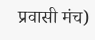प्रवासी मंच)